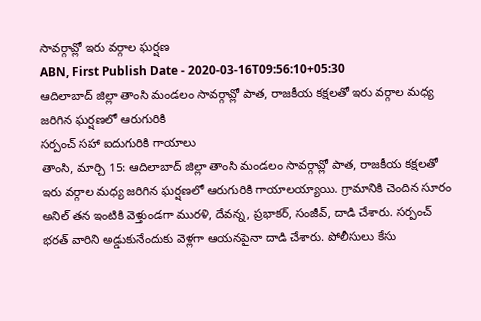సావర్గావ్లో ఇరు వర్గాల ఘర్షణ
ABN, First Publish Date - 2020-03-16T09:56:10+05:30
ఆదిలాబాద్ జిల్లా తాంసి మండలం సావర్గావ్లో పాత, రాజకీయ కక్షలతో ఇరు వర్గాల మధ్య జరిగిన ఘర్షణలో ఆరుగురికి
సర్పంచ్ సహా ఐదుగురికి గాయాలు
తాంసి, మార్చి 15: ఆదిలాబాద్ జిల్లా తాంసి మండలం సావర్గావ్లో పాత, రాజకీయ కక్షలతో ఇరు వర్గాల మధ్య జరిగిన ఘర్షణలో ఆరుగురికి గాయాలయ్యాయి. గ్రామానికి చెందిన సూరం అనిల్ తన ఇంటికి వెళ్తుండగా మురళి, దేవన్న, ప్రభాకర్, సంజీవ్, దాడి చేశారు. సర్పంచ్ భరత్ వారిని అడ్డుకునేందుకు వెళ్లగా ఆయనపైనా దాడి చేశారు. పోలీసులు కేసు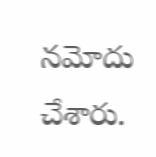నమోదు చేశారు.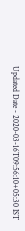Updated Date - 2020-03-16T09:56:10+05:30 IST